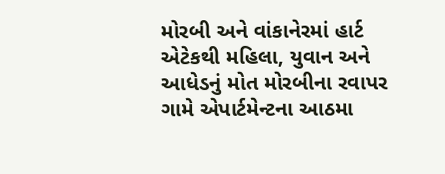મોરબી અને વાંકાનેરમાં હાર્ટ એટેકથી મહિલા, યુવાન અને આધેડનું મોત મોરબીના રવાપર ગામે એપાર્ટમેન્ટના આઠમા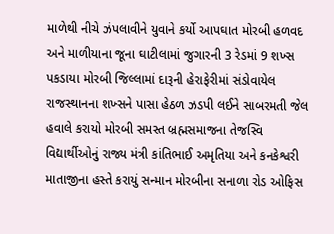માળેથી નીચે ઝંપલાવીને યુવાને કર્યો આપઘાત મોરબી હળવદ અને માળીયાના જૂના ઘાટીલામાં જુગારની 3 રેડમાં 9 શખ્સ પકડાયા મોરબી જિલ્લામાં દારૂની હેરાફેરીમાં સંડોવાયેલ રાજસ્થાનના શખ્સને પાસા હેઠળ ઝડપી લઈને સાબરમતી જેલ હવાલે કરાયો મોરબી સમસ્ત બ્રહ્મસમાજના તેજસ્વિ વિદ્યાર્થીઓનું રાજ્ય મંત્રી કાંતિભાઈ અમૃતિયા અને કનકેશ્વરી માતાજીના હસ્તે કરાયું સન્માન મોરબીના સનાળા રોડ ઓફિસ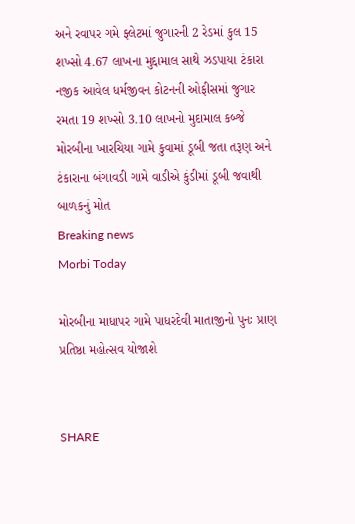અને રવાપર ગમે ફ્લેટમાં જુગારની 2 રેડમાં કુલ 15 શખ્સો 4.67 લાખના મુદ્દામાલ સાથે ઝડપાયા ટંકારા નજીક આવેલ ધર્મજીવન કોટનની ઓફીસમાં જુગાર રમતા 19 શખ્સો 3.10 લાખનો મુદામાલ કબ્જે મોરબીના ખારચિયા ગામે કુવામાં ડૂબી જતા તરૂણ અને ટંકારાના બંગાવડી ગામે વાડીએ કુંડીમાં ડૂબી જવાથી બાળકનું મોત
Breaking news
Morbi Today

મોરબીના માધાપર ગામે પાધરદેવી માતાજીનો પુનઃ પ્રાણ પ્રતિષ્ઠા મહોત્સવ યોજાશે


SHARE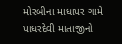મોરબીના માધાપર ગામે પાધરદેવી માતાજીનો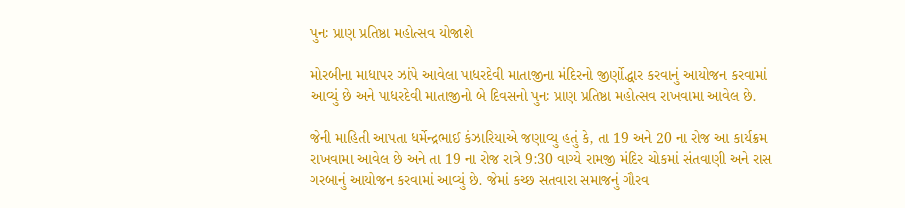પુનઃ પ્રાણ પ્રતિષ્ઠા મહોત્સવ યોજાશે

મોરબીના માધાપર ઝાંપે આવેલા પાધરદેવી માતાજીના મંદિરનો જીર્ણોદ્ધાર કરવાનું આયોજન કરવામાં આવ્યું છે અને પાધરદેવી માતાજીનો બે દિવસનો પુનઃ પ્રાણ પ્રતિષ્ઠા મહોત્સવ રાખવામા આવેલ છે.

જેની માહિતી આપતા ધર્મેન્દ્રભાઈ કંઝારિયાએ જણાવ્યુ હતું કે, તા 19 અને 20 ના રોજ આ કાર્યક્રમ રાખવામા આવેલ છે અને તા 19 ના રોજ રાત્રે 9:30 વાગ્યે રામજી મંદિર ચોકમાં સંતવાણી અને રાસ ગરબાનું આયોજન કરવામાં આવ્યું છે. જેમાં કચ્છ સતવારા સમાજનું ગૌરવ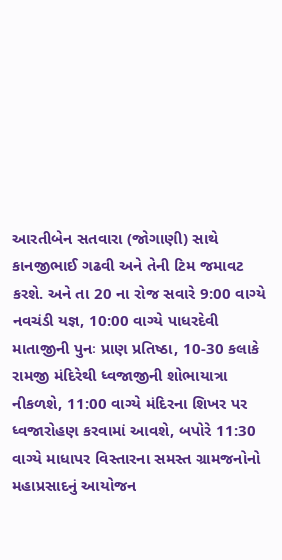આરતીબેન સતવારા (જોગાણી) સાથે કાનજીભાઈ ગઢવી અને તેની ટિમ જમાવટ કરશે. અને તા 20 ના રોજ સવારે 9:00 વાગ્યે નવચંડી યજ્ઞ, 10:00 વાગ્યે પાધરદેવી માતાજીની પુનઃ પ્રાણ પ્રતિષ્ઠા, 10-30 કલાકે રામજી મંદિરેથી ધ્વજાજીની શોભાયાત્રા નીકળશે, 11:00 વાગ્યે મંદિરના શિખર પર ધ્વજારોહણ કરવામાં આવશે, બપોરે 11:30 વાગ્યે માધાપર વિસ્તારના સમસ્ત ગ્રામજનોનો મહાપ્રસાદનું આયોજન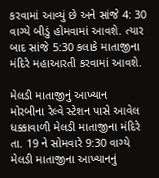કરવામાં આવ્યું છે અને સાંજે 4: 30 વાગ્યે બીડું હોમવામાં આવશે. ત્યાર બાદ સાંજે 5:30 કલાકે માતાજીના મંદિરે મહાઆરતી કરવામાં આવશે.

મેલડી માતાજીનું આખ્યાન
મોરબીના રેલ્વે સ્ટેશન પાસે આવેલ ધક્કાવાળી મેલડી માતાજીના મંદિરે તા. 19 ને સોમવારે 9:30 વાગ્યે મેલડી માતાજીના આખ્યાનનું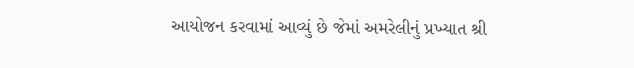આયોજન કરવામાં આવ્યું છે જેમાં અમરેલીનું પ્રખ્યાત શ્રી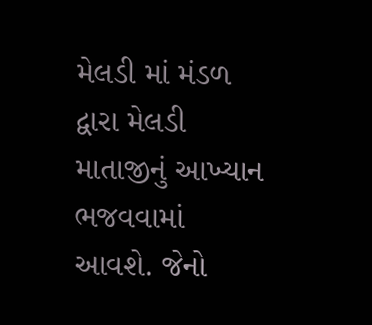મેલડી માં મંડળ દ્વારા મેલડી માતાજીનું આખ્યાન ભજવવામાં આવશે. જેનો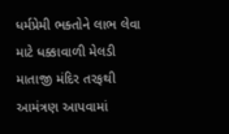ધર્મપ્રેમી ભક્તોને લાભ લેવા માટે ધક્કાવાળી મેલડી માતાજી મંદિર તરફથી આમંત્રણ આપવામાં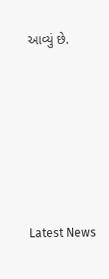આવ્યું છે.






Latest News